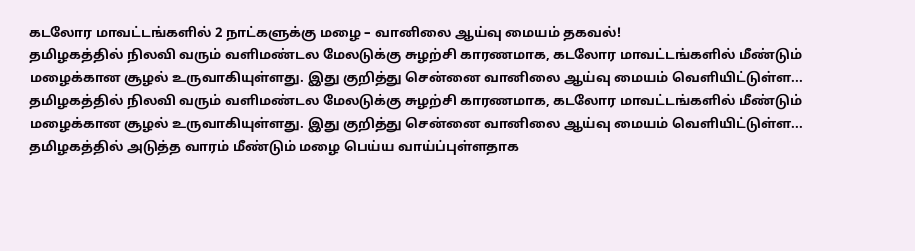கடலோர மாவட்டங்களில் 2 நாட்களுக்கு மழை – வானிலை ஆய்வு மையம் தகவல்!
தமிழகத்தில் நிலவி வரும் வளிமண்டல மேலடுக்கு சுழற்சி காரணமாக, கடலோர மாவட்டங்களில் மீண்டும் மழைக்கான சூழல் உருவாகியுள்ளது. இது குறித்து சென்னை வானிலை ஆய்வு மையம் வெளியிட்டுள்ள...
தமிழகத்தில் நிலவி வரும் வளிமண்டல மேலடுக்கு சுழற்சி காரணமாக, கடலோர மாவட்டங்களில் மீண்டும் மழைக்கான சூழல் உருவாகியுள்ளது. இது குறித்து சென்னை வானிலை ஆய்வு மையம் வெளியிட்டுள்ள...
தமிழகத்தில் அடுத்த வாரம் மீண்டும் மழை பெய்ய வாய்ப்புள்ளதாக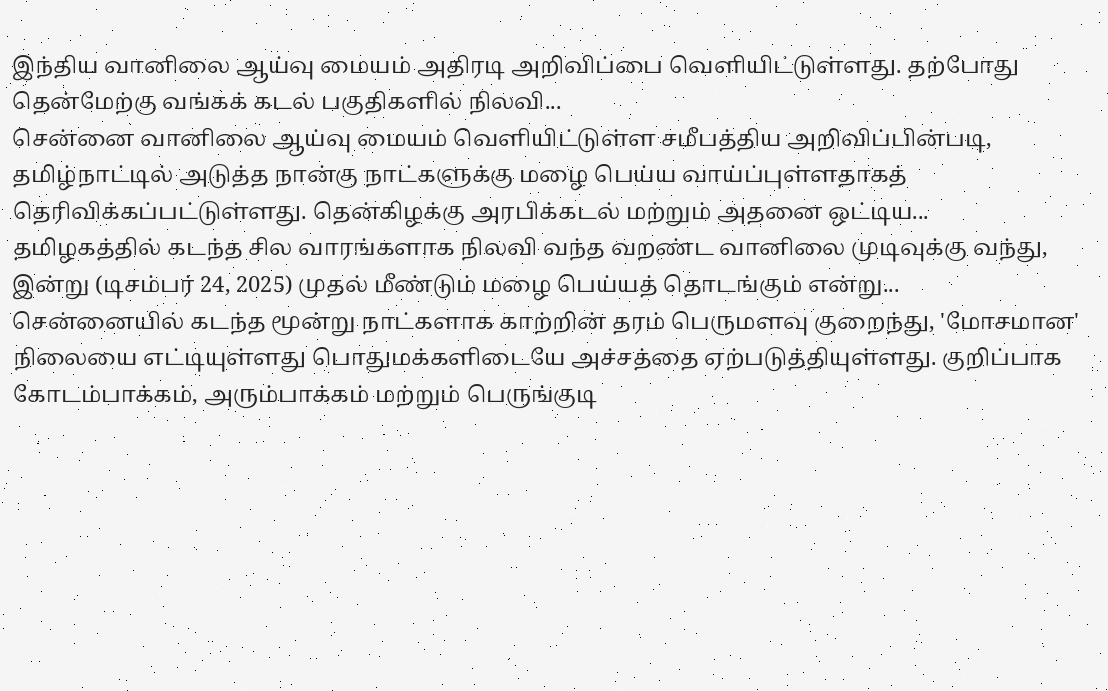இந்திய வானிலை ஆய்வு மையம் அதிரடி அறிவிப்பை வெளியிட்டுள்ளது. தற்போது தென்மேற்கு வங்கக் கடல் பகுதிகளில் நிலவி...
சென்னை வானிலை ஆய்வு மையம் வெளியிட்டுள்ள சமீபத்திய அறிவிப்பின்படி, தமிழ்நாட்டில் அடுத்த நான்கு நாட்களுக்கு மழை பெய்ய வாய்ப்புள்ளதாகத் தெரிவிக்கப்பட்டுள்ளது. தென்கிழக்கு அரபிக்கடல் மற்றும் அதனை ஒட்டிய...
தமிழகத்தில் கடந்த சில வாரங்களாக நிலவி வந்த வறண்ட வானிலை முடிவுக்கு வந்து, இன்று (டிசம்பர் 24, 2025) முதல் மீண்டும் மழை பெய்யத் தொடங்கும் என்று...
சென்னையில் கடந்த மூன்று நாட்களாக காற்றின் தரம் பெருமளவு குறைந்து, 'மோசமான' நிலையை எட்டியுள்ளது பொதுமக்களிடையே அச்சத்தை ஏற்படுத்தியுள்ளது. குறிப்பாக கோடம்பாக்கம், அரும்பாக்கம் மற்றும் பெருங்குடி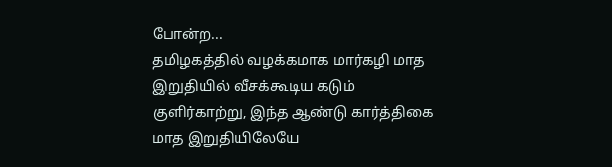போன்ற...
தமிழகத்தில் வழக்கமாக மார்கழி மாத இறுதியில் வீசக்கூடிய கடும் குளிர்காற்று, இந்த ஆண்டு கார்த்திகை மாத இறுதியிலேயே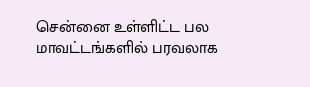சென்னை உள்ளிட்ட பல மாவட்டங்களில் பரவலாக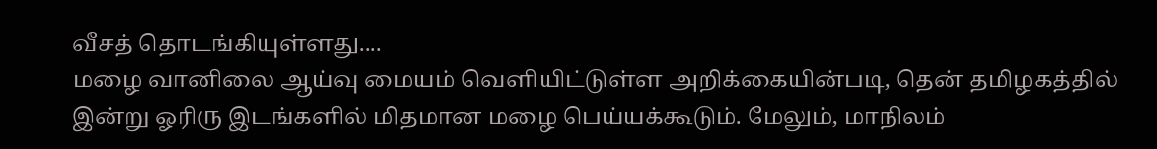வீசத் தொடங்கியுள்ளது....
மழை வானிலை ஆய்வு மையம் வெளியிட்டுள்ள அறிக்கையின்படி, தென் தமிழகத்தில் இன்று ஓரிரு இடங்களில் மிதமான மழை பெய்யக்கூடும். மேலும், மாநிலம்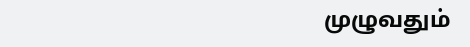முழுவதும்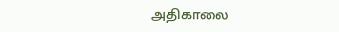அதிகாலை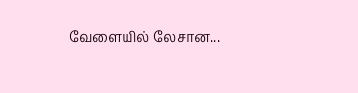வேளையில் லேசான...